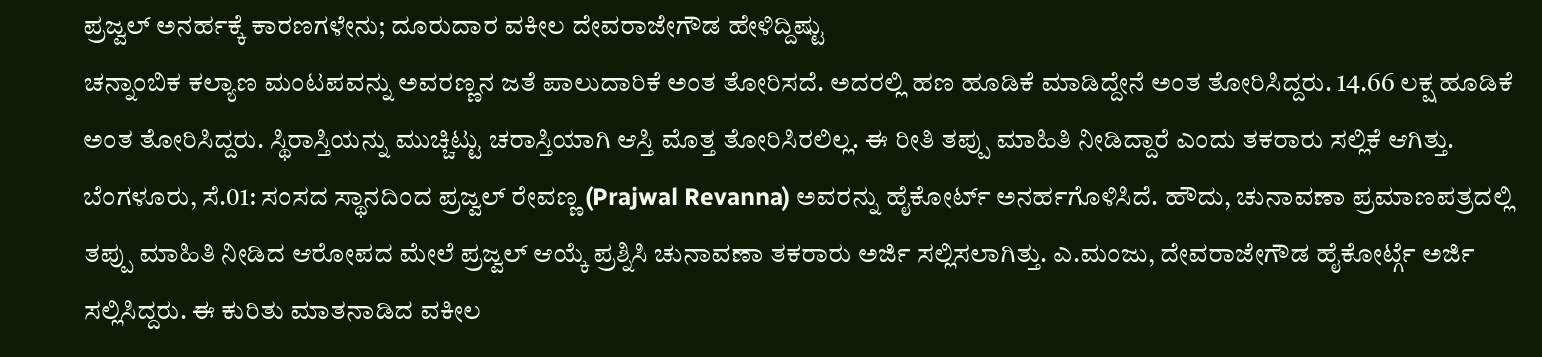ಪ್ರಜ್ವಲ್ ಅನರ್ಹಕ್ಕೆ ಕಾರಣಗಳೇನು; ದೂರುದಾರ ವಕೀಲ ದೇವರಾಜೇಗೌಡ ಹೇಳಿದ್ದಿಷ್ಟು
ಚನ್ನಾಂಬಿಕ ಕಲ್ಯಾಣ ಮಂಟಪವನ್ನು ಅವರಣ್ಣನ ಜತೆ ಪಾಲುದಾರಿಕೆ ಅಂತ ತೋರಿಸದೆ. ಅದರಲ್ಲಿ ಹಣ ಹೂಡಿಕೆ ಮಾಡಿದ್ದೇನೆ ಅಂತ ತೋರಿಸಿದ್ದರು. 14.66 ಲಕ್ಷ ಹೂಡಿಕೆ ಅಂತ ತೋರಿಸಿದ್ದರು. ಸ್ಥಿರಾಸ್ತಿಯನ್ನು ಮುಚ್ಚಿಟ್ಟು ಚರಾಸ್ತಿಯಾಗಿ ಆಸ್ತಿ ಮೊತ್ತ ತೋರಿಸಿರಲಿಲ್ಲ. ಈ ರೀತಿ ತಪ್ಪು ಮಾಹಿತಿ ನೀಡಿದ್ದಾರೆ ಎಂದು ತಕರಾರು ಸಲ್ಲಿಕೆ ಆಗಿತ್ತು.
ಬೆಂಗಳೂರು, ಸೆ.01: ಸಂಸದ ಸ್ಥಾನದಿಂದ ಪ್ರಜ್ವಲ್ ರೇವಣ್ಣ (Prajwal Revanna) ಅವರನ್ನು ಹೈಕೋರ್ಟ್ ಅನರ್ಹಗೊಳಿಸಿದೆ. ಹೌದು, ಚುನಾವಣಾ ಪ್ರಮಾಣಪತ್ರದಲ್ಲಿ ತಪ್ಪು ಮಾಹಿತಿ ನೀಡಿದ ಆರೋಪದ ಮೇಲೆ ಪ್ರಜ್ವಲ್ ಆಯ್ಕೆ ಪ್ರಶ್ನಿಸಿ ಚುನಾವಣಾ ತಕರಾರು ಅರ್ಜಿ ಸಲ್ಲಿಸಲಾಗಿತ್ತು. ಎ.ಮಂಜು, ದೇವರಾಜೇಗೌಡ ಹೈಕೋರ್ಟ್ಗೆ ಅರ್ಜಿ ಸಲ್ಲಿಸಿದ್ದರು. ಈ ಕುರಿತು ಮಾತನಾಡಿದ ವಕೀಲ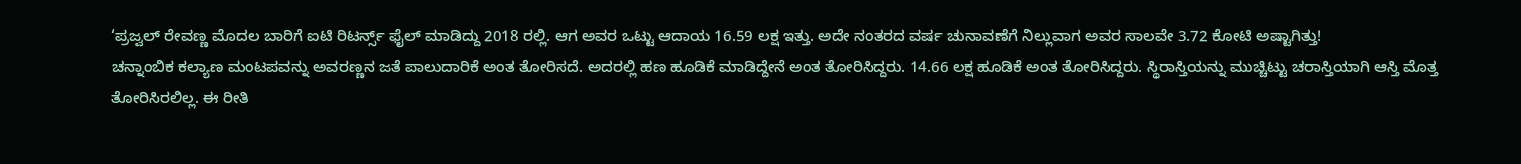‘ಪ್ರಜ್ವಲ್ ರೇವಣ್ಣ ಮೊದಲ ಬಾರಿಗೆ ಐಟಿ ರಿಟರ್ನ್ಸ್ ಫೈಲ್ ಮಾಡಿದ್ದು 2018 ರಲ್ಲಿ. ಆಗ ಅವರ ಒಟ್ಟು ಆದಾಯ 16.59 ಲಕ್ಷ ಇತ್ತು. ಅದೇ ನಂತರದ ವರ್ಷ ಚುನಾವಣೆಗೆ ನಿಲ್ಲುವಾಗ ಅವರ ಸಾಲವೇ 3.72 ಕೋಟಿ ಅಷ್ಟಾಗಿತ್ತು!
ಚನ್ನಾಂಬಿಕ ಕಲ್ಯಾಣ ಮಂಟಪವನ್ನು ಅವರಣ್ಣನ ಜತೆ ಪಾಲುದಾರಿಕೆ ಅಂತ ತೋರಿಸದೆ. ಅದರಲ್ಲಿ ಹಣ ಹೂಡಿಕೆ ಮಾಡಿದ್ದೇನೆ ಅಂತ ತೋರಿಸಿದ್ದರು. 14.66 ಲಕ್ಷ ಹೂಡಿಕೆ ಅಂತ ತೋರಿಸಿದ್ದರು. ಸ್ಥಿರಾಸ್ತಿಯನ್ನು ಮುಚ್ಚಿಟ್ಟು ಚರಾಸ್ತಿಯಾಗಿ ಆಸ್ತಿ ಮೊತ್ತ ತೋರಿಸಿರಲಿಲ್ಲ. ಈ ರೀತಿ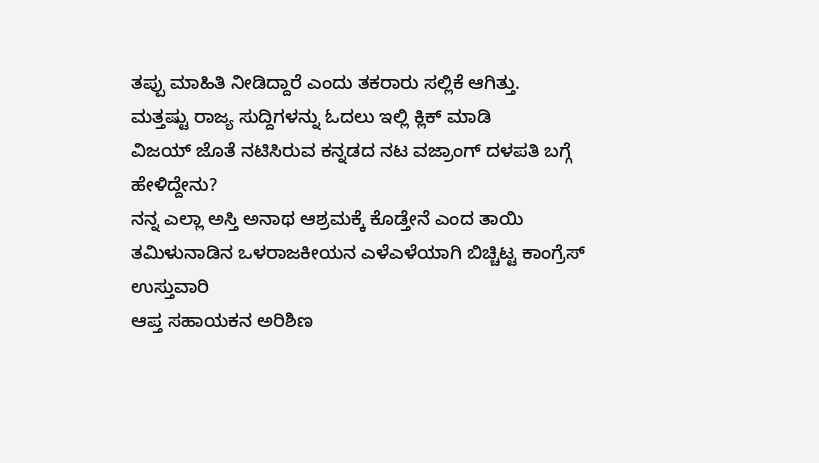ತಪ್ಪು ಮಾಹಿತಿ ನೀಡಿದ್ದಾರೆ ಎಂದು ತಕರಾರು ಸಲ್ಲಿಕೆ ಆಗಿತ್ತು.
ಮತ್ತಷ್ಟು ರಾಜ್ಯ ಸುದ್ದಿಗಳನ್ನು ಓದಲು ಇಲ್ಲಿ ಕ್ಲಿಕ್ ಮಾಡಿ
ವಿಜಯ್ ಜೊತೆ ನಟಿಸಿರುವ ಕನ್ನಡದ ನಟ ವಜ್ರಾಂಗ್ ದಳಪತಿ ಬಗ್ಗೆ ಹೇಳಿದ್ದೇನು?
ನನ್ನ ಎಲ್ಲಾ ಅಸ್ತಿ ಅನಾಥ ಆಶ್ರಮಕ್ಕೆ ಕೊಡ್ತೇನೆ ಎಂದ ತಾಯಿ
ತಮಿಳುನಾಡಿನ ಒಳರಾಜಕೀಯನ ಎಳೆಎಳೆಯಾಗಿ ಬಿಚ್ಚಿಟ್ಟ ಕಾಂಗ್ರೆಸ್ ಉಸ್ತುವಾರಿ
ಆಪ್ತ ಸಹಾಯಕನ ಅರಿಶಿಣ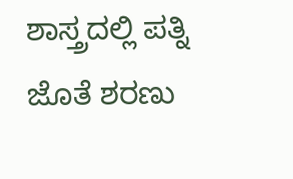ಶಾಸ್ತ್ರದಲ್ಲಿ ಪತ್ನಿ ಜೊತೆ ಶರಣು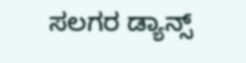ಸಲಗರ ಡ್ಯಾನ್ಸ್